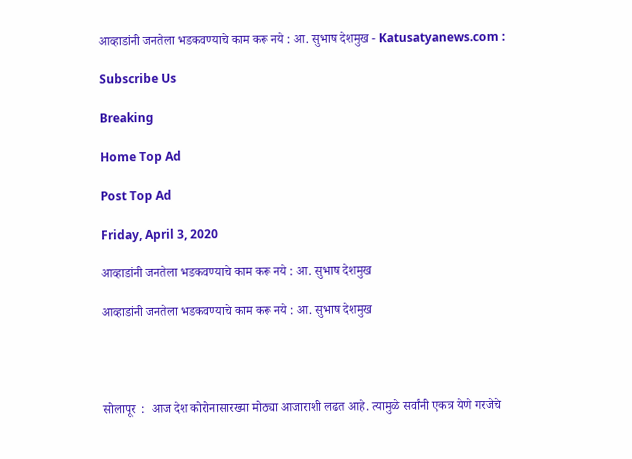आव्हाडांनी जनतेला भडकवण्याचे काम करू नये : आ. सुभाष देशमुख - Katusatyanews.com :

Subscribe Us

Breaking

Home Top Ad

Post Top Ad

Friday, April 3, 2020

आव्हाडांनी जनतेला भडकवण्याचे काम करू नये : आ. सुभाष देशमुख

आव्हाडांनी जनतेला भडकवण्याचे काम करू नये : आ. सुभाष देशमुख




सोलापूर  :  आज देश कोरोनासारख्या मोठ्या आजाराशी लढत आहे. त्यामुळे सर्वांनी एकत्र येणे गरजेचे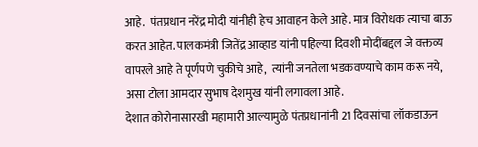आहे.  पंतप्रधान नरेंद्र मोदी यांनीही हेच आवाहन केले आहे. मात्र विरोधक त्याचा बाऊ करत आहेत. पालकमंत्री जितेंद्र आव्हाड यांनी पहिल्या दिवशी मोदींबद्दल जे वक्तव्य वापरले आहे ते पूर्णपणे चुकीचे आहे,  त्यांनी जनतेला भडकवण्याचे काम करू नये,  असा टोला आमदार सुभाष देशमुख यांनी लगावला आहे.
देशात कोरोनासारखी महामारी आल्यामुळे पंतप्रधानांनी 21 दिवसांचा लॉकडाऊन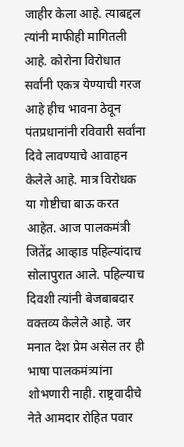जाहीर केला आहे. त्याबद्दल त्यांनी माफीही मागितली आहे. कोरोना विरोधात सर्वांनी एकत्र येण्याची गरज आहे हीच भावना ठेवून पंतप्रधानांनी रविवारी सर्वांना दिवे लावण्याचे आवाहन केलेले आहे. मात्र विरोधक या गोष्टीचा बाऊ करत आहेत. आज पालकमंत्री जितेंद्र आव्हाड पहिल्यांदाच सोलापुरात आले. पहिल्याच दिवशी त्यांनी बेजबाबदार वक्तव्य केलेले आहे. जर मनात देश प्रेम असेल तर ही भाषा पालकमंत्र्यांना शोभणारी नाही. राष्ट्रवादीचे नेते आमदार रोहित पवार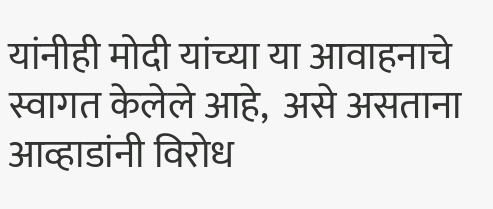यांनीही मोदी यांच्या या आवाहनाचे  स्वागत केलेले आहे,  असे असताना आव्हाडांनी विरोध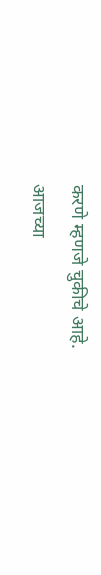करणे म्हणजे चुकीचे आहे.
आजच्या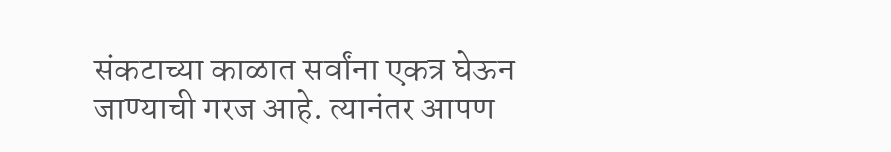संकटाच्या काळात सर्वांना एकत्र घेऊन जाण्याची गरज आहे. त्यानंतर आपण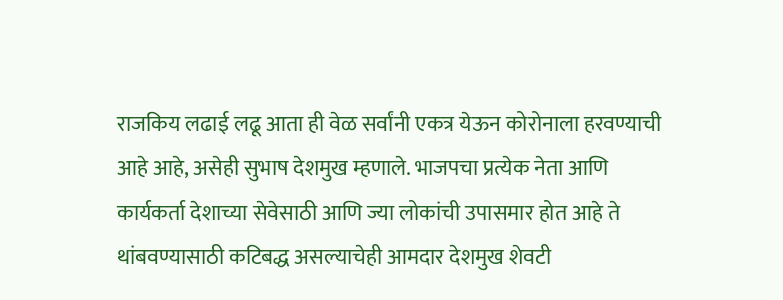राजकिय लढाई लढू आता ही वेळ सर्वांनी एकत्र येऊन कोरोनाला हरवण्याची आहे आहे, असेही सुभाष देशमुख म्हणाले. भाजपचा प्रत्येक नेता आणि कार्यकर्ता देशाच्या सेवेसाठी आणि ज्या लोकांची उपासमार होत आहे ते थांबवण्यासाठी कटिबद्ध असल्याचेही आमदार देशमुख शेवटी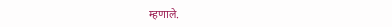म्हणाले.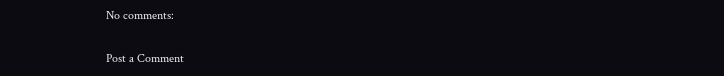No comments:

Post a Comment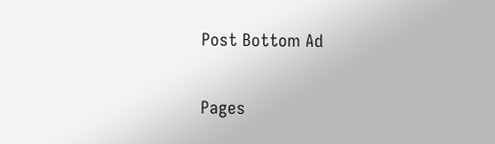Post Bottom Ad

Pages